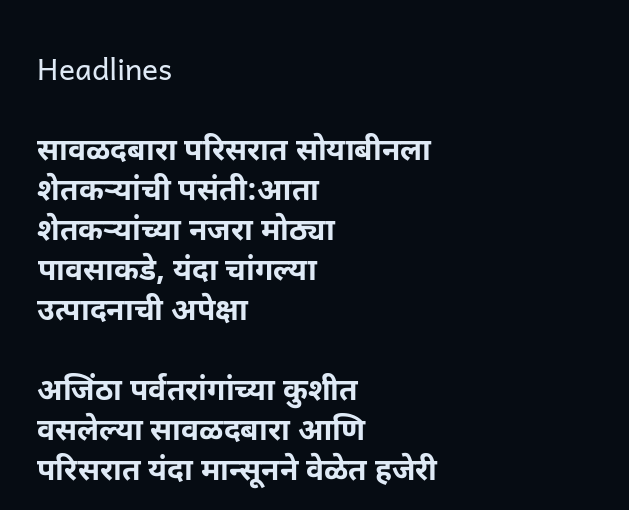Headlines

सावळदबारा परिसरात सोयाबीनला शेतकऱ्यांची पसंती:आता शेतकऱ्यांच्या नजरा मोठ्या पावसाकडे, यंदा चांगल्या उत्पादनाची अपेक्षा

अजिंठा पर्वतरांगांच्या कुशीत वसलेल्या सावळदबारा आणि परिसरात यंदा मान्सूनने वेळेत हजेरी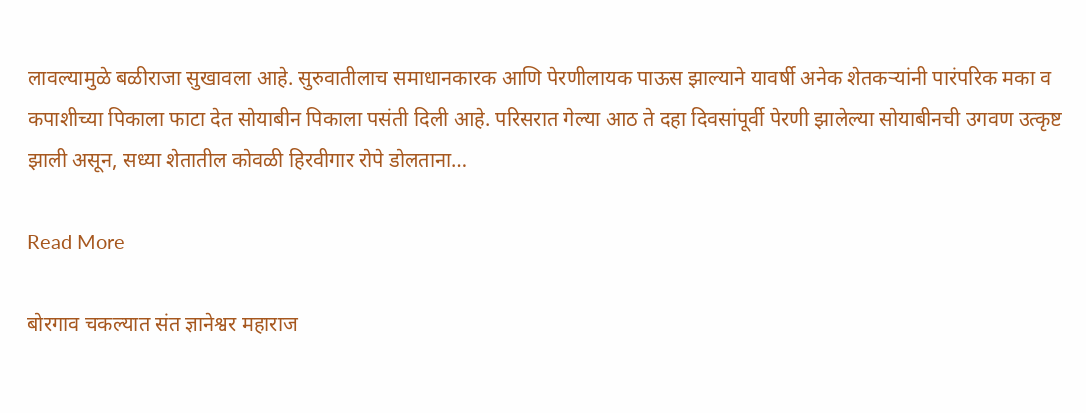लावल्यामुळे बळीराजा सुखावला आहे. सुरुवातीलाच समाधानकारक आणि पेरणीलायक पाऊस झाल्याने यावर्षी अनेक शेतकऱ्यांनी पारंपरिक मका व कपाशीच्या पिकाला फाटा देत सोयाबीन पिकाला पसंती दिली आहे. परिसरात गेल्या आठ ते दहा दिवसांपूर्वी पेरणी झालेल्या सोयाबीनची उगवण उत्कृष्ट झाली असून, सध्या शेतातील कोवळी हिरवीगार रोपे डोलताना…

Read More

बोरगाव चकल्यात संत ज्ञानेश्वर महाराज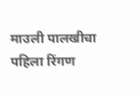माउली पालखीचा पहिला रिंगण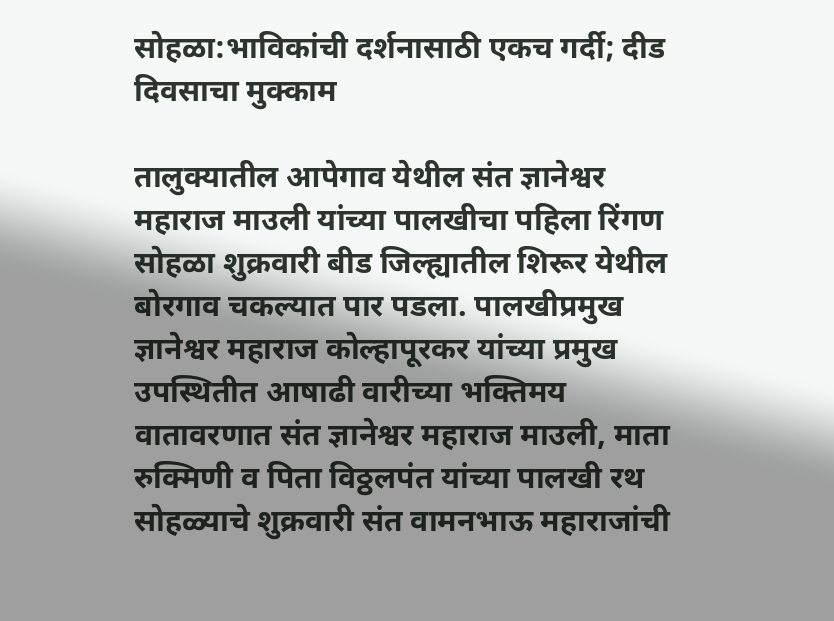सोहळा:भाविकांची दर्शनासाठी एकच गर्दी; दीड दिवसाचा मुक्काम

तालुक्यातील आपेगाव येथील संत ज्ञानेश्वर महाराज माउली यांच्या पालखीचा पहिला रिंगण सोहळा शुक्रवारी बीड जिल्ह्यातील शिरूर येथील बोरगाव चकल्यात पार पडला. पालखीप्रमुख ज्ञानेश्वर महाराज कोल्हापूरकर यांच्या प्रमुख उपस्थितीत आषाढी वारीच्या भक्तिमय वातावरणात संत ज्ञानेश्वर महाराज माउली, माता रुक्मिणी व पिता विठ्ठलपंत यांच्या पालखी रथ सोहळ्याचे शुक्रवारी संत वामनभाऊ महाराजांची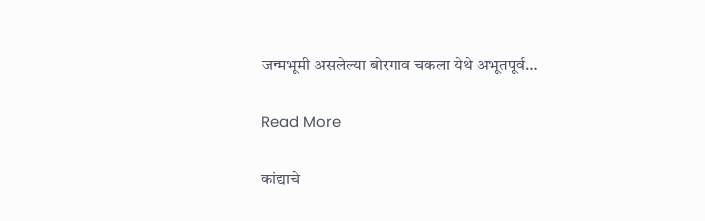जन्मभूमी असलेल्या बोरगाव चकला येथे अभूतपूर्व…

Read More

कांद्याचे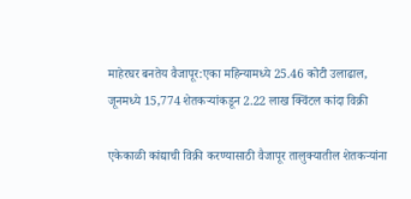माहेरघर बनतेय वैजापूर:एका महिन्यामध्ये 25.46 कोटी उलाढाल, जूनमध्ये 15,774 शेतकऱ्यांकडून 2.22 लाख क्विंटल कांदा विक्री

एकेकाळी कांद्याची विक्री करण्यासाठी वैजापूर तालुक्यातील शेतकऱ्यांना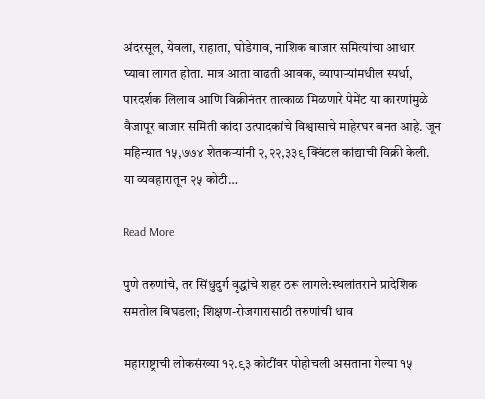अंदरसूल, येवला, राहाता, घोडेगाव, नाशिक बाजार समित्यांचा आधार घ्यावा लागत होता. मात्र आता वाढती आवक, व्यापाऱ्यांमधील स्पर्धा, पारदर्शक लिलाव आणि विक्रीनंतर तात्काळ मिळणारे पेमेंट या कारणांमुळे वैजापूर बाजार समिती कांदा उत्पादकांचे विश्वासाचे माहेरघर बनत आहे. जून महिन्यात १५,७७४ शेतकऱ्यांनी २,२२,३३९ क्विंटल कांद्याची विक्री केली. या व्यवहारातून २५ कोटी…

Read More

पुणे तरुणांचे, तर सिंधुदुर्ग वृद्धांचे शहर ठरू लागले:स्थलांतराने प्रादेशिक समतोल बिघडला; शिक्षण-रोजगारासाठी तरुणांची धाव

महाराष्ट्राची लोकसंख्या १२.९३ कोटींवर पोहोचली असताना गेल्या १५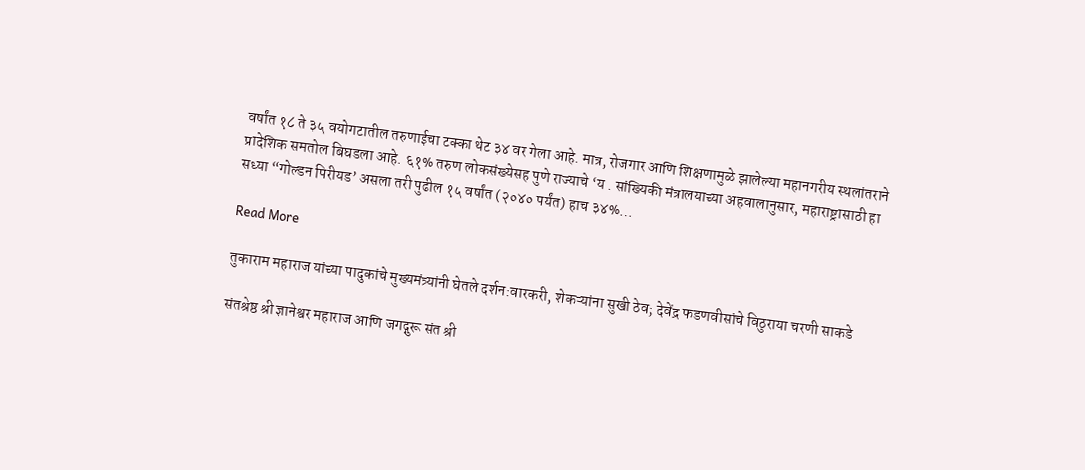वर्षांत १८ ते ३५ वयोगटातील तरुणाईचा टक्का थेट ३४ वर गेला आहे. मात्र, रोजगार आणि शिक्षणामुळे झालेल्या महानगरीय स्थलांतराने प्रादेशिक समतोल बिघडला आहे. ६१% तरुण लोकसंख्येसह पुणे राज्याचे ‘य . सांख्यिकी मंत्रालयाच्या अहवालानुसार, महाराष्ट्रासाठी हा सध्या “गोल्डन पिरीयड’ असला तरी पुढील १५ वर्षांत (२०४० पर्यंत) हाच ३४%…

Read More

तुकाराम महाराज यांच्या पादुकांचे मुख्यमंत्र्यांनी घेतले दर्शन:वारकरी, शेकऱ्यांना सुखी ठेव; देवेंद्र फडणवीसांचे विठुराया चरणी साकडे

संतश्रेष्ठ श्री ज्ञानेश्वर महाराज आणि जगद्गुरू संत श्री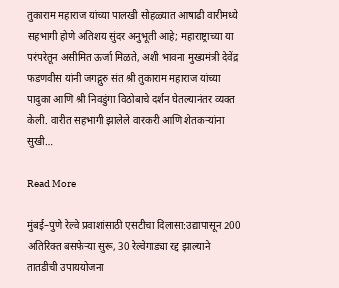तुकाराम महाराज यांच्या पालखी सोहळ्यात आषाढी वारीमध्ये सहभागी होणे अतिशय सुंदर अनुभूती आहे; महाराष्ट्राच्या या परंपरेतून असीमित ऊर्जा मिळते, अशी भावना मुख्यमंत्री देवेंद्र फडणवीस यांनी जगद्गुरु संत श्री तुकाराम महाराज यांच्या पादुका आणि श्री निवडुंगा विठोबाचे दर्शन घेतल्यानंतर व्यक्त केली. वारीत सहभागी झालेले वारकरी आणि शेतकऱ्यांना सुखी…

Read More

मुंबई–पुणे रेल्वे प्रवाशांसाठी एसटीचा दिलासा:उद्यापासून 200 अतिरिक्त बसफेऱ्या सुरू, 30 रेल्वेगाड्या रद्द झाल्याने तातडीची उपाययोजना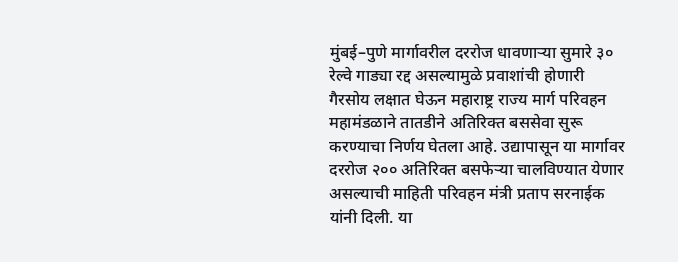मुंबई–पुणे मार्गावरील दररोज धावणाऱ्या सुमारे ३० रेल्वे गाड्या रद्द असल्यामुळे प्रवाशांची होणारी गैरसोय लक्षात घेऊन महाराष्ट्र राज्य मार्ग परिवहन महामंडळाने तातडीने अतिरिक्त बससेवा सुरू करण्याचा निर्णय घेतला आहे. उद्यापासून या मार्गावर दररोज २०० अतिरिक्त बसफेऱ्या चालविण्यात येणार असल्याची माहिती परिवहन मंत्री प्रताप सरनाईक यांनी दिली. या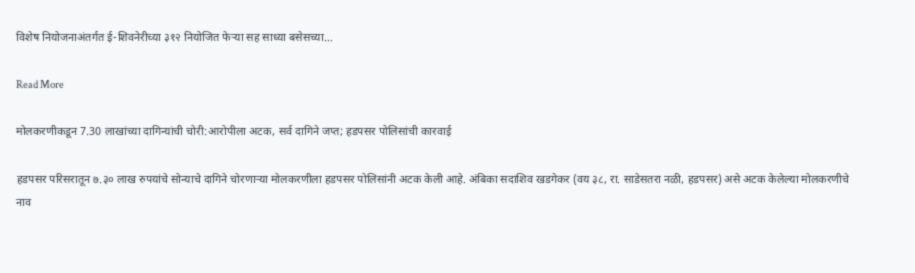विशेष नियोजनाअंतर्गत ई-शिवनेरीच्या ३१२ नियोजित फेऱ्या सह साध्या बसेसच्या…

Read More

मोलकरणीकडून 7.30 लाखांच्या दागिन्यांची चोरी:आरोपीला अटक, सर्व दागिने जप्त; हडपसर पोलिसांची कारवाई

हडपसर परिसरातून ७.३० लाख रुपयांचे सोन्याचे दागिने चोरणाऱ्या मोलकरणीला हडपसर पोलिसांनी अटक केली आहे. अंबिका सदाशिव खडगेकर (वय ३८, रा. साडेसतरा नळी, हडपसर) असे अटक केलेल्या मोलकरणीचे नाव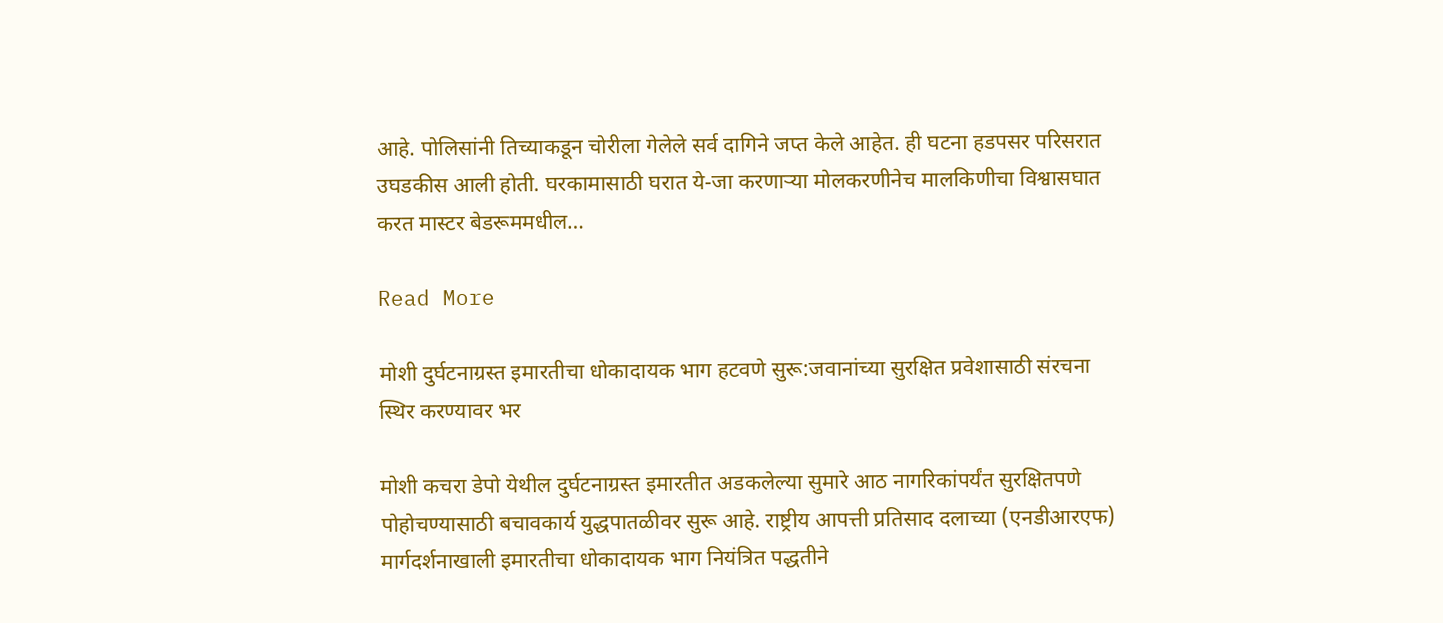आहे. पोलिसांनी तिच्याकडून चोरीला गेलेले सर्व दागिने जप्त केले आहेत. ही घटना हडपसर परिसरात उघडकीस आली होती. घरकामासाठी घरात ये-जा करणाऱ्या मोलकरणीनेच मालकिणीचा विश्वासघात करत मास्टर बेडरूममधील…

Read More

मोशी दुर्घटनाग्रस्त इमारतीचा धोकादायक भाग हटवणे सुरू:जवानांच्या सुरक्षित प्रवेशासाठी संरचना स्थिर करण्यावर भर

मोशी कचरा डेपो येथील दुर्घटनाग्रस्त इमारतीत अडकलेल्या सुमारे आठ नागरिकांपर्यंत सुरक्षितपणे पोहोचण्यासाठी बचावकार्य युद्धपातळीवर सुरू आहे. राष्ट्रीय आपत्ती प्रतिसाद दलाच्या (एनडीआरएफ) मार्गदर्शनाखाली इमारतीचा धोकादायक भाग नियंत्रित पद्धतीने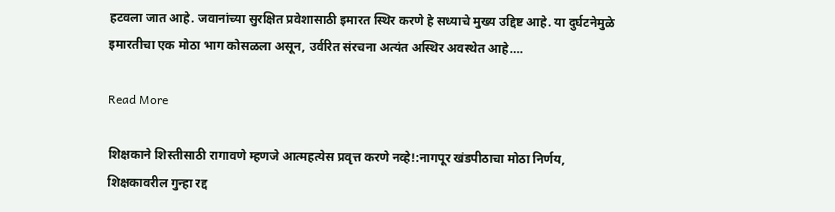हटवला जात आहे. जवानांच्या सुरक्षित प्रवेशासाठी इमारत स्थिर करणे हे सध्याचे मुख्य उद्दिष्ट आहे. या दुर्घटनेमुळे इमारतीचा एक मोठा भाग कोसळला असून, उर्वरित संरचना अत्यंत अस्थिर अवस्थेत आहे….

Read More

शिक्षकाने शिस्तीसाठी रागावणे म्हणजे आत्महत्येस प्रवृत्त करणे नव्हे!:नागपूर खंडपीठाचा मोठा निर्णय, शिक्षकावरील गुन्हा रद्द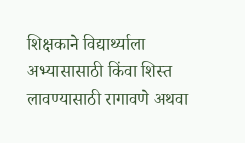शिक्षकाने विद्यार्थ्याला अभ्यासासाठी किंवा शिस्त लावण्यासाठी रागावणे अथवा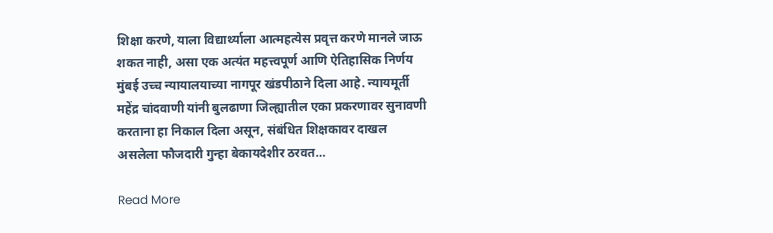शिक्षा करणे, याला विद्यार्थ्याला आत्महत्येस प्रवृत्त करणे मानले जाऊ शकत नाही, असा एक अत्यंत महत्त्वपूर्ण आणि ऐतिहासिक निर्णय मुंबई उच्च न्यायालयाच्या नागपूर खंडपीठाने दिला आहे. न्यायमूर्ती महेंद्र चांदवाणी यांनी बुलढाणा जिल्ह्यातील एका प्रकरणावर सुनावणी करताना हा निकाल दिला असून, संबंधित शिक्षकावर दाखल असलेला फौजदारी गुन्हा बेकायदेशीर ठरवत…

Read More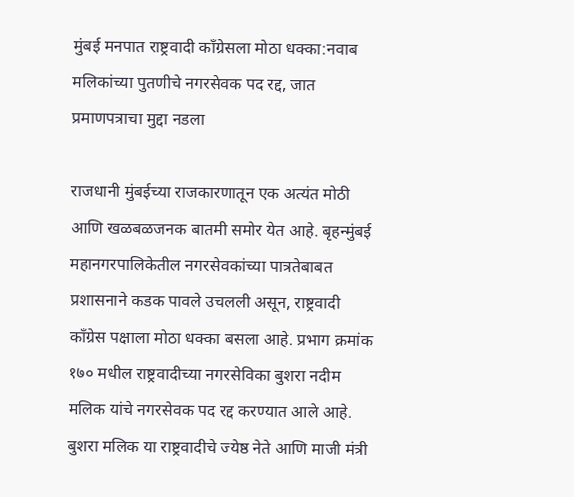मुंबई मनपात राष्ट्रवादी काँग्रेसला मोठा धक्का:नवाब मलिकांच्या पुतणीचे नगरसेवक पद रद्द, जात प्रमाणपत्राचा मुद्दा नडला

राजधानी मुंबईच्या राजकारणातून एक अत्यंत मोठी आणि खळबळजनक बातमी समोर येत आहे. बृहन्मुंबई महानगरपालिकेतील नगरसेवकांच्या पात्रतेबाबत प्रशासनाने कडक पावले उचलली असून, राष्ट्रवादी काँग्रेस पक्षाला मोठा धक्का बसला आहे. प्रभाग क्रमांक १७० मधील राष्ट्रवादीच्या नगरसेविका बुशरा नदीम मलिक यांचे नगरसेवक पद रद्द करण्यात आले आहे. बुशरा मलिक या राष्ट्रवादीचे ज्येष्ठ नेते आणि माजी मंत्री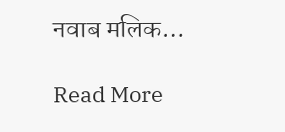नवाब मलिक…

Read More